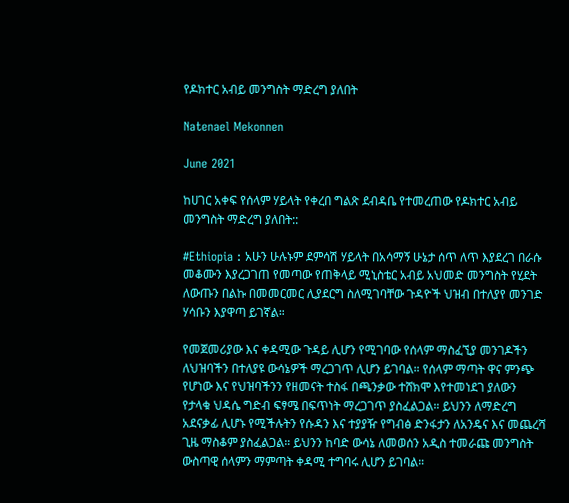የዶክተር አብይ መንግስት ማድረግ ያለበት

Natenael Mekonnen

June 2021

ከሀገር አቀፍ የሰላም ሃይላት የቀረበ ግልጽ ደብዳቤ የተመረጠው የዶክተር አብይ መንግስት ማድረግ ያለበት::

#Ethiopia : አሁን ሁሉኑም ደምሳሽ ሃይላት በአሳማኝ ሁኔታ ሰጥ ለጥ እያደረገ በራሱ መቆሙን እያረጋገጠ የመጣው የጠቅላይ ሚኒስቴር አብይ አህመድ መንግስት የሂደት ለውጡን በልኩ በመመርመር ሊያደርግ ስለሚገባቸው ጉዳዮች ህዝብ በተለያየ መንገድ ሃሳቡን እያዋጣ ይገኛል።

የመጀመሪያው እና ቀዳሚው ጉዳይ ሊሆን የሚገባው የሰላም ማስፈኚያ መንገዶችን ለህዝባችን በተለያዩ ውሳኔዎች ማረጋገጥ ሊሆን ይገባል። የሰላም ማጣት ዋና ምንጭ የሆነው እና የህዝባችንን የዘመናት ተስፋ በጫንቃው ተሸክሞ እየተመነደገ ያለውን የታላቁ ህዳሴ ግድብ ፍፃሜ በፍጥነት ማረጋገጥ ያስፈልጋል። ይህንን ለማድረግ አደናቃፊ ሊሆኑ የሚችሉትን የሱዳን እና ተያያዥ የግብፅ ድንፋታን ለአንዴና እና መጨረሻ ጊዜ ማስቆም ያስፈልጋል። ይህንን ከባድ ውሳኔ ለመወሰን አዲስ ተመራጩ መንግስት ውስጣዊ ሰላምን ማምጣት ቀዳሚ ተግባሩ ሊሆን ይገባል።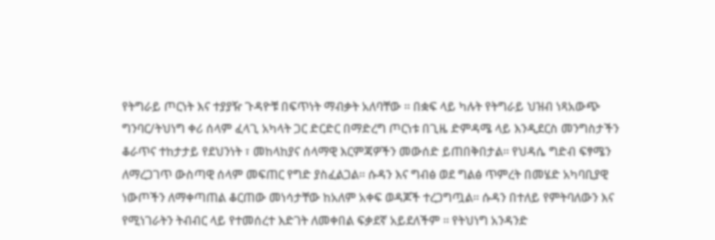የትግራይ ጦርነት እና ተያያዥ ጉዳዮቹ በፍጥነት ማብቃት አለባቸው ። በቋፍ ላይ ካሉት የትግራይ ህዝብ ነጻአውጭ ግንባር/ትህነግ ቀሪ ሰላም ፈላጊ አካላት ጋር ድርድር በማድረግ ጦርነቱ በጊዜ ድምዳሜ ላይ እንዲደርስ መንግስታችን ቆራጥና ተከታታይ የደህንነት ፣ መከላከያና ሰላማዊ እርምጃዎችን መውሰድ ይጠበቅበታል። የህዳሴ ግድብ ፍፃሜን ለማረጋገጥ ውስጣዊ ሰላም መፍጠር የግድ ያስፈልጋል። ሱዳን እና ግብፅ ወደ ግልፅ ጥምረት በመሄድ አካባቢያዊ ነውጦችን ለማቀጣጠል ቆርጠው መነሳታቸው ከአለም አቀፍ ወዳጆች ተረጋግጧል። ሱዳን በተለይ የምትባለውን እና የሚነገራትን ትብብር ላይ የተመሰረተ እድገት ለመቀበል ፍቃደኛ አይደለችም ። የትህነግ አንዳንድ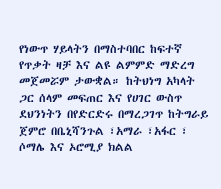የነውጥ ሃይላትን በማስተባበር ከፍተኛ የጥቃት ዛቻ እና ልዩ ልምምድ ማድረግ መጀመሯም ታውቋል። ከትህነግ አካላት ጋር ሰላም መፍጠር እና የሀገር ውስጥ ደህንነትን በየድርድሩ በማረጋገጥ ከትግራይ ጀምሮ በቤኒሻንጉል ፣አማራ ፣አፋር ፣ ሶማሌ እና ኦሮሚያ ክልል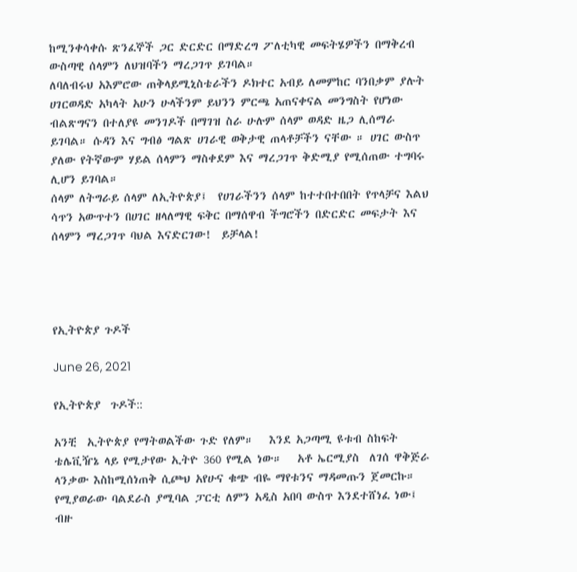ከሚንቀሳቀሱ ጽንፈኞች ጋር ድርድር በማድረግ ፖለቲካዊ መፍትሄዎችን በማቅረብ ውስጣዊ ሰላምን ለህዝባችን ማረጋገጥ ይገባል።
ለባለብሩህ አእምሮው ጠቅላይሚኒስቴራችን ዶክተር አብይ ለመምከር ባንበቃም ያሉት ሀገርወዳድ አካላት አሁን ሁላችንም ይህንን ምርጫ አጠናቀናል መንግስት የሆነው ብልጽግናን በተለያዩ መንገዶች በማገዝ ስራ ሁሉም ሰላም ወዳድ ዜጋ ሊሰማራ ይገባል። ሱዳን እና ግብፅ ግልጽ ሀገራዊ ወቅታዊ ጠላቶቻችን ናቸው ። ሀገር ውስጥ ያለው የትኛውም ሃይል ሰላምን ማስቀደም እና ማረጋገጥ ቅድሚያ የሚሰጠው ተግባሩ ሊሆን ይገባል።
ሰላም ለትግራይ ሰላም ለኢትዮጵያ፤  የሀገራችንን ሰላም ከተተበተበበት የጥላቻና እልህ ሳጥን አውጥተን በሀገር ዘላለማዊ ፍቅር በማሰዋብ ችግሮችን በድርድር መፍታት እና ሰላምን ማረጋገጥ ባህል እናድርገው!  ይቻላል!




የኢትዮጵያ ጉዶች

June 26, 2021

የኢትዮጵያ  ጉዶች::

አንቺ  ኢትዮጵያ የማትወልችው ጉድ የለም።   እንደ አጋጣሚ ዩቱብ ስከፍት ቴሌቪዥኔ ላይ የሚታየው ኢትዮ 360 የሚል ነው።   አቶ ኤርሚያስ  ለገሰ ዋቅጅራ ላንቃው እስከሚሰነጠቅ ሲጮህ አየሁና ቁጭ ብዬ ማየቱንና ማዳመጡን ጀመርኩ። የሚያወራው ባልደራስ ያሚባል ፓርቲ ለምን አዲስ አበባ ውስጥ እንደተሸነፈ ነው፤ ብዙ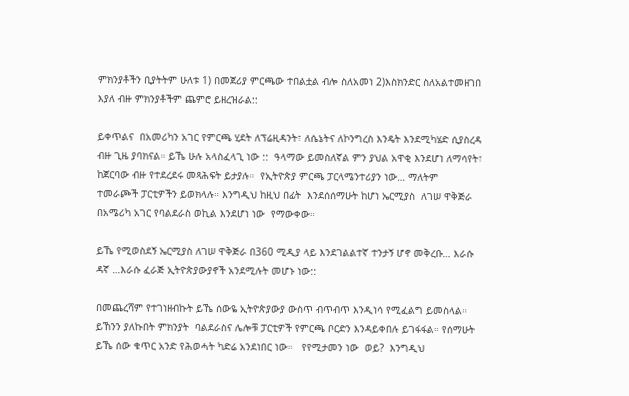ምክንያቶችን ቢያትትም ሁለቱ 1) በመጀሪያ ምርጫው ተበልቷል ብሎ ስለአመነ 2)እስክንድር ስለአልተመዘገበ  እያለ ብዙ ምክንያቶችም ጨምሮ ይዘረዝራል::

ይቀጥልና  በአመሪካን አገር የምርጫ ሂደት ለፕሬዚዳንት፣ ለሴኔትና ለኮንግረስ እንዴት እንደሚካሄድ ሲያስረዳ ብዙ ጊዜ ያባክናል። ይኼ ሁሉ አላስፈላጊ ነው ::  ዓላማው ይመስለኛል ምን ያህል አዋቂ እንደሆነ ለማሳየት፣  ከጀርባው ብዙ የተደረደሩ መጻሕፍት ይታያሉ።  የኢትዮጵያ ምርጫ ፓርላሜንተሪያን ነው… ማለትም  ተመራጮች ፓርቲዎችን ይወክላሉ። እንግዲህ ከዚህ በፊት  እንደሰሰማሁት ከሆነ ኤርሚያስ  ለገሠ ዋቅጅራ በአሜሪካ አገር የባልደራስ ወኪል እንደሆነ ነው  የማውቀው።

ይኼ የሚወስደኝ ኤርሚያስ ለገሠ ዋቅጅራ በ360 ሚዲያ ላይ እንደገልልተኛ ተንታኝ ሆኖ መቅረቡ… እራሱ ዳኛ …እራሱ ፈራጅ ኢትዮጵያውያኖች አንደሚሉት መሆኑ ነው::

በመጨረሻም የተገነዘብኩት ይኼ ሰውዬ ኢትዮጵያውያ ውስጥ ብጥብጥ እንዲነሳ የሚፈልግ ይመስላል።   ይኸንን ያለኩበት ምክንያት  ባልደራስና ሌሎቹ ፓርቲዎች የምርጫ ቦርድን እንዳይቀበሉ ይገፋፋል። የሰማሁት ይኼ ሰው ቁጥር አንድ የሕወሓት ካድሬ አንደነበር ነው።   የየሚታመን ነው  ወይ?  እንግዲህ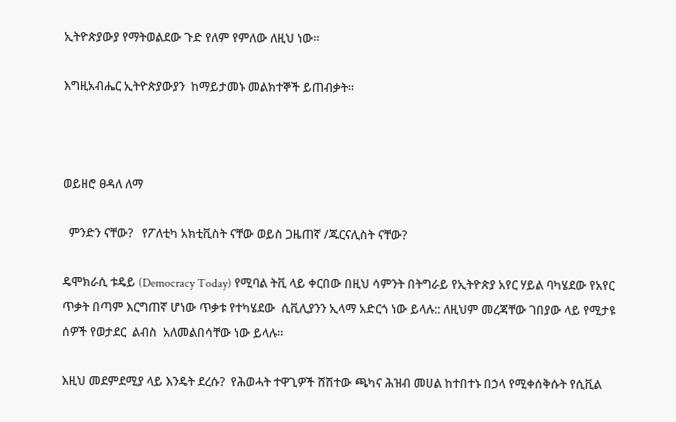ኢትዮጵያውያ የማትወልደው ጉድ የለም የምለው ለዚህ ነው።

እግዚአብሔር ኢትዮጵያውያን  ከማይታመኑ መልክተኞች ይጠብቃት።



ወይዘሮ ፀዳለ ለማ

  ምንድን ናቸው?   የፖለቲካ አክቲቪስት ናቸው ወይስ ጋዜጠኛ /ጁርናሊስት ናቸው?

ዴሞክራሲ ቱዴይ (Democracy Today) የሚባል ትቪ ላይ ቀርበው በዚህ ሳምንት በትግራይ የኢትዮጵያ አየር ሃይል ባካሄደው የአየር ጥቃት በጣም እርግጠኛ ሆነው ጥቃቱ የተካሄደው  ሲቪሊያንን ኢላማ አድርጎ ነው ይላሉ:: ለዚህም መረጃቸው ገበያው ላይ የሚታዩ  ሰዎች የወታደር  ልብስ  አለመልበሳቸው ነው ይላሉ።

እዚህ መደምደሚያ ላይ እንዴት ደረሱ?  የሕወሓት ተዋጊዎች ሸሽተው ጫካና ሕዝብ መሀል ከተበተኑ በኃላ የሚቀሰቅሱት የሲቪል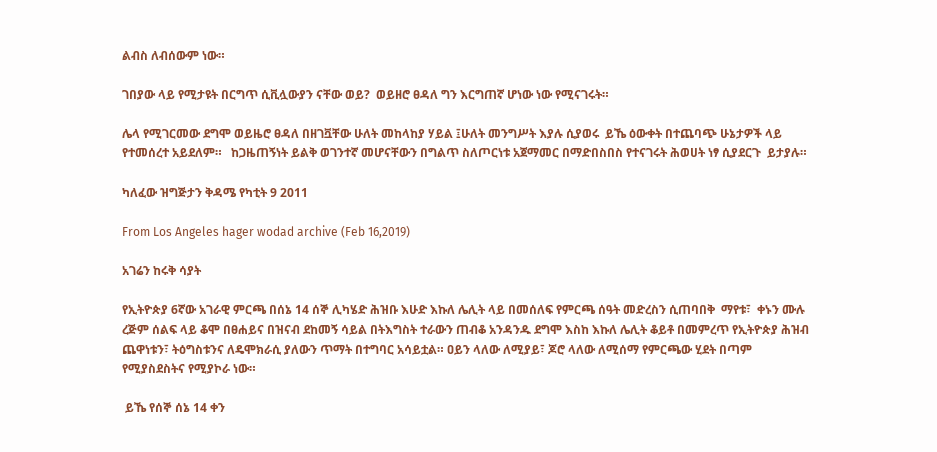ልብስ ለብሰውም ነው።

ገበያው ላይ የሚታዩት በርግጥ ሲቪሏውያን ናቸው ወይ?  ወይዘሮ ፀዳለ ግን እርግጠኛ ሆነው ነው የሚናገሩት።

ሌላ የሚገርመው ደግሞ ወይዜሮ ፀዳለ በዘገቯቸው ሁለት መከላከያ ሃይል ፤ሁለት መንግሥት እያሉ ሲያወሩ  ይኼ ዕውቀት በተጨባጭ ሁኔታዎች ላይ የተመሰረተ አይደለም።   ከጋዜጠኝነት ይልቅ ወገንተኛ መሆናቸውን በግልጥ ስለጦርነቱ አጀማመር በማድበስበስ የተናገሩት ሕወሀት ነፃ ሲያደርጉ  ይታያሉ።

ካለፈው ዝግጅታን ቅዳሜ የካቲት 9 2011

From Los Angeles hager wodad archive (Feb 16,2019)

አገሬን ከሩቅ ሳያት

የኢትዮጵያ 6ኛው አገራዊ ምርጫ በሰኔ 14 ሰኞ ሊካሄድ ሕዝቡ እሁድ እኩለ ሌሊት ላይ በመሰለፍ የምርጫ ሰዓት መድረስን ሲጠባበቅ  ማየቱ፣  ቀኑን ሙሉ ረጅም ሰልፍ ላይ ቆሞ በፀሐይና በዝናብ ደከመኝ ሳይል በትእግስት ተራውን ጠብቆ አንዳንዱ ደግሞ እስከ እኩለ ሌሊት ቆይቶ በመምረጥ የኢትዮጵያ ሕዝብ ጨዋነቱን፣ ትዕግስቱንና ለዴሞክራሲ ያለውን ጥማት በተግባር አሳይቷል። ዐይን ላለው ለሚያይ፣ ጆሮ ላለው ለሚሰማ የምርጫው ሂደት በጣም የሚያስደስትና የሚያኮራ ነው።

 ይኼ የሰኞ ሰኔ 14 ቀን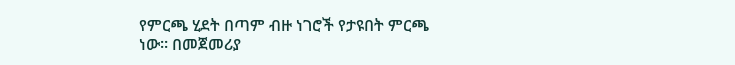የምርጫ ሂደት በጣም ብዙ ነገሮች የታዩበት ምርጫ ነው። በመጀመሪያ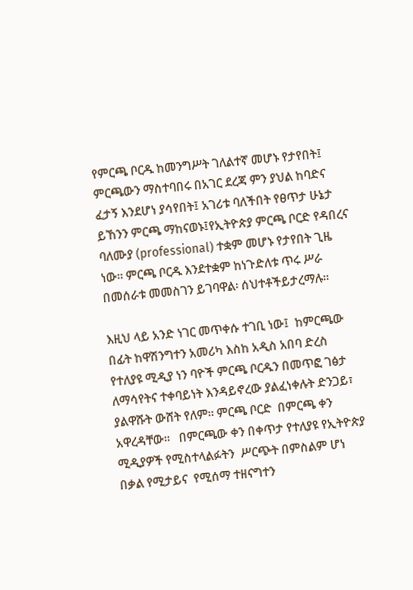የምርጫ ቦርዱ ከመንግሥት ገለልተኛ መሆኑ የታየበት፤  ምርጫውን ማስተባበሩ በአገር ደረጃ ምን ያህል ከባድና ፈታኝ እንደሆነ ያሳየበት፤ አገሪቱ ባለችበት የፀጥታ ሁኔታ ይኸንን ምርጫ ማከናወኑ፤የኢትዮጵያ ምርጫ ቦርድ የዳበረና ባለሙያ (professional) ተቋም መሆኑ የታየበት ጊዜ ነው። ምርጫ ቦርዱ እንደተቋም ከነጉድለቱ ጥሩ ሥራ በመሰራቱ መመስገን ይገባዋል፡ ሰህተቶችይታረማሉ።

እዚህ ላይ አንድ ነገር መጥቀሱ ተገቢ ነው፤  ከምርጫው በፊት ከዋሽንግተን አመሪካ እስከ አዲስ አበባ ድረስ የተለያዩ ሚዲያ ነን ባዮች ምርጫ ቦርዱን በመጥፎ ገፅታ ለማሳየትና ተቀባይነት እንዳይኖረው ያልፈነቀሉት ድንጋይ፣ ያልዋሹት ውሸት የለም። ምርጫ ቦርድ  በምርጫ ቀን አዋረዳቸው።   በምርጫው ቀን በቀጥታ የተለያዩ የኢትዮጵያ ሚዲያዎች የሚስተላልፉትን  ሥርጭት በምስልም ሆነ  በቃል የሚታይና  የሚሰማ ተዘናግተን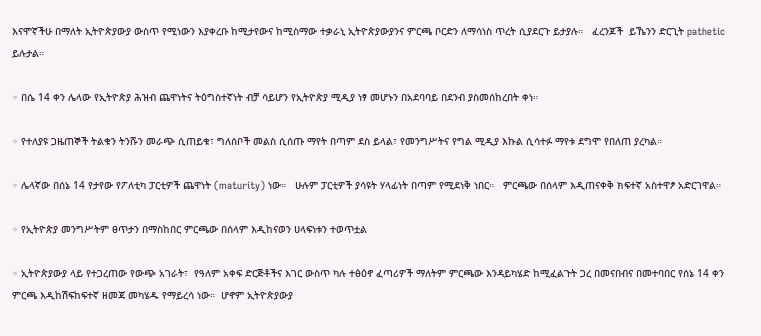እናሞኛችሁ በማለት ኢትዮጵያውያ ውስጥ የሚነውን እያቀረቡ ከሚታየውና ከሚስማው ተቃራኒ ኢትዮጵያውያንና ምርጫ ቦርድን ለማሳነስ ጥረት ሲያደርጉ ይታያሉ።   ፈረንጆች  ይኼንን ድርጊት pathetic  ይሉታል።

◦ በሴ 14 ቀን ሌላው የኢትዮጵያ ሕዝብ ጨዋነትና ትዕግስተኛነት ብቻ ሳይሆን የኢትዮጵያ ሚዲያ ነፃ መሆኑን በአደባባይ በደንብ ያስመሰከረበት ቀነ።

◦ የተለያዩ ጋዜጠኞች ትልቁን ትንሹን መራጭ ሲጠይቁ፣ ግለሰቦች መልስ ሲሰጡ ማየት በጣም ደስ ይላል፣ የመንግሥትና የግል ሚዲያ እኩል ሲሳተፉ ማየቱ ደግሞ የበለጠ ያረካል።

◦ ሌላኛው በሰኔ 14 የታየው የፖለቲካ ፓርቲዎች ጨዋነት (maturity) ነው።   ሁሉም ፓርቲዎች ያሳዩት ሃላፊነት በጣም የሚደነቅ ነበር።   ምርጫው በሰላም እዲጠናቀቅ ክፍተኛ አስተዋፆ አድርገዋል።

◦ የኢትዮጵያ መንግሥትም ፀጥታን በማስከበር ምርጫው በሰላም እዲከናወን ሀላፍነቱን ተወጥቷል

◦ ኢትዮጵያውያ ላይ የተጋረጠው የውጭ አገራት፣  የዓለም አቀፍ ድርጅቶችና እገር ውስጥ ካሉ ተፅዕኖ ፈጣሪዎች ማለትም ምርጫው እንዳይካሄድ ከሚፈልጉት ጋረ በመናበብና በመተባበር የሰኔ 14 ቀን ምርጫ እዲከሽፍከፍተኛ ዘመጃ መካሄዱ የማይረሳ ነው።  ሆኖም ኢትዮጵያውያ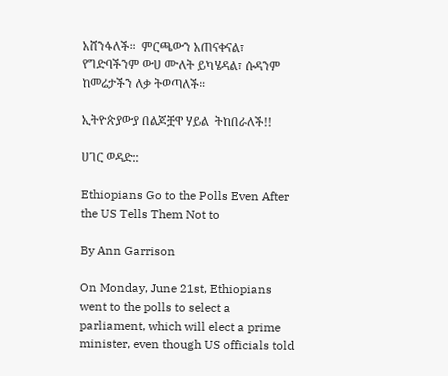አሸንፋለች።  ምርጫውን አጠናቀናል፣ የግድባችንም ውሀ ሙለት ይካሄዳል፣ ሱዳንም ከመሬታችን ለቃ ትወጣለች።

ኢትዮጵያውያ በልጆቿዋ ሃይል  ትከበራለች!!

ሀገር ወዳድ::

Ethiopians Go to the Polls Even After the US Tells Them Not to

By Ann Garrison

On Monday, June 21st, Ethiopians went to the polls to select a parliament, which will elect a prime minister, even though US officials told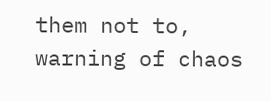them not to, warning of chaos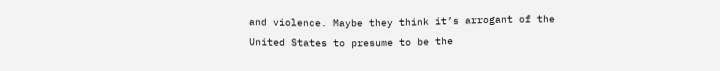and violence. Maybe they think it’s arrogant of the United States to presume to be the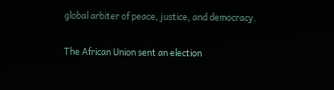global arbiter of peace, justice, and democracy.

The African Union sent an election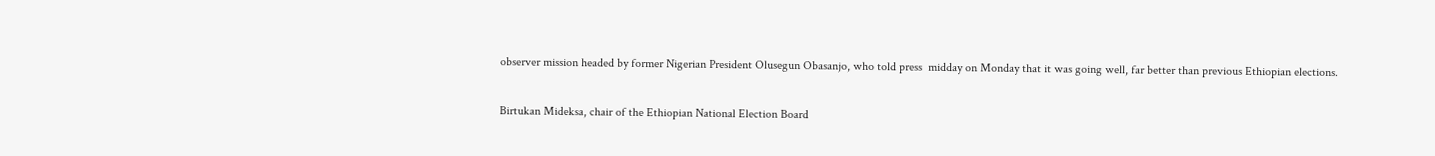observer mission headed by former Nigerian President Olusegun Obasanjo, who told press  midday on Monday that it was going well, far better than previous Ethiopian elections.

Birtukan Mideksa, chair of the Ethiopian National Election Board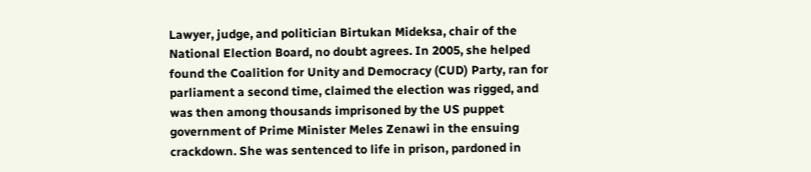Lawyer, judge, and politician Birtukan Mideksa, chair of the National Election Board, no doubt agrees. In 2005, she helped found the Coalition for Unity and Democracy (CUD) Party, ran for parliament a second time, claimed the election was rigged, and was then among thousands imprisoned by the US puppet government of Prime Minister Meles Zenawi in the ensuing crackdown. She was sentenced to life in prison, pardoned in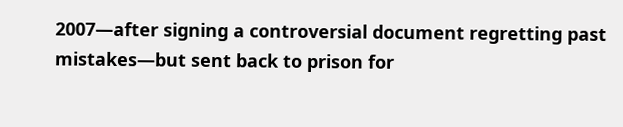2007—after signing a controversial document regretting past mistakes—but sent back to prison for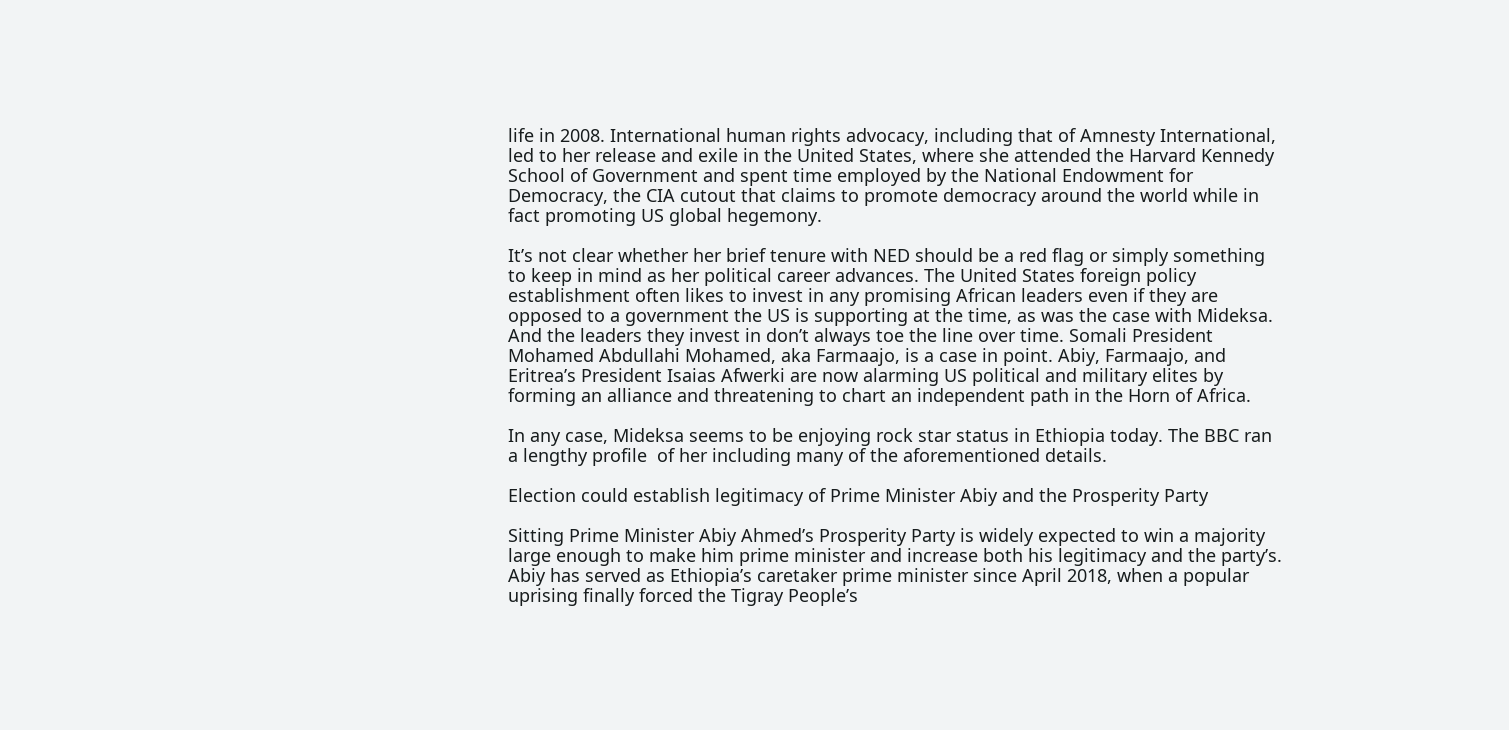life in 2008. International human rights advocacy, including that of Amnesty International, led to her release and exile in the United States, where she attended the Harvard Kennedy School of Government and spent time employed by the National Endowment for Democracy, the CIA cutout that claims to promote democracy around the world while in fact promoting US global hegemony.

It’s not clear whether her brief tenure with NED should be a red flag or simply something to keep in mind as her political career advances. The United States foreign policy establishment often likes to invest in any promising African leaders even if they are opposed to a government the US is supporting at the time, as was the case with Mideksa. And the leaders they invest in don’t always toe the line over time. Somali President Mohamed Abdullahi Mohamed, aka Farmaajo, is a case in point. Abiy, Farmaajo, and Eritrea’s President Isaias Afwerki are now alarming US political and military elites by forming an alliance and threatening to chart an independent path in the Horn of Africa.

In any case, Mideksa seems to be enjoying rock star status in Ethiopia today. The BBC ran a lengthy profile  of her including many of the aforementioned details.

Election could establish legitimacy of Prime Minister Abiy and the Prosperity Party

Sitting Prime Minister Abiy Ahmed’s Prosperity Party is widely expected to win a majority large enough to make him prime minister and increase both his legitimacy and the party’s. Abiy has served as Ethiopia’s caretaker prime minister since April 2018, when a popular uprising finally forced the Tigray People’s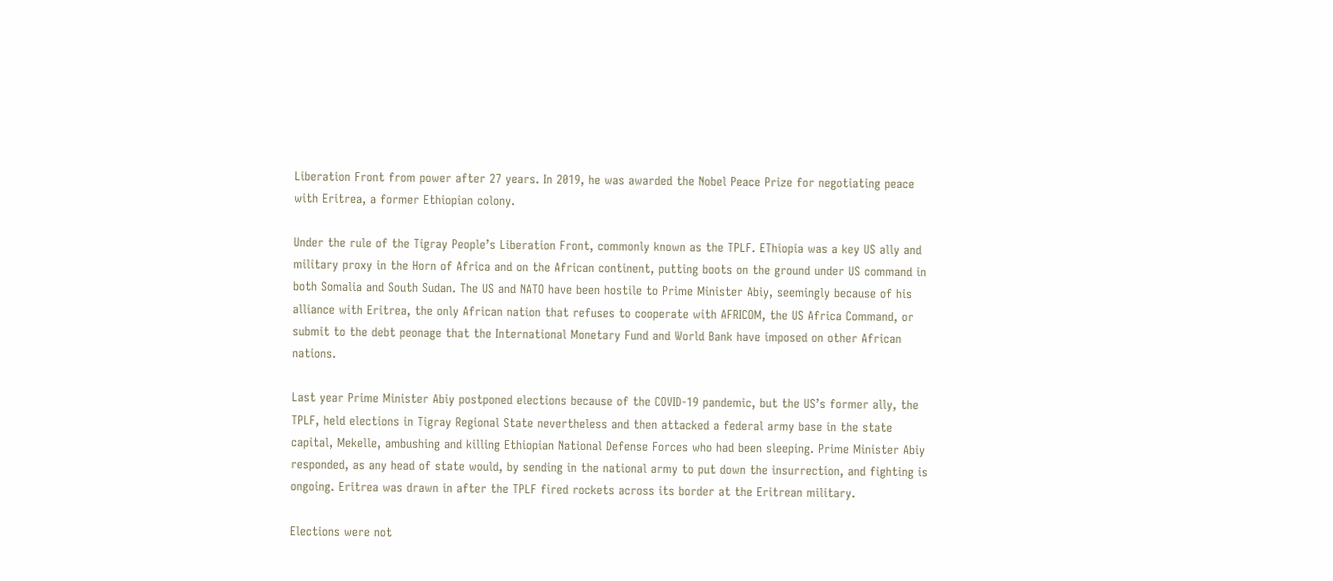Liberation Front from power after 27 years. In 2019, he was awarded the Nobel Peace Prize for negotiating peace with Eritrea, a former Ethiopian colony.

Under the rule of the Tigray People’s Liberation Front, commonly known as the TPLF. EThiopia was a key US ally and military proxy in the Horn of Africa and on the African continent, putting boots on the ground under US command in both Somalia and South Sudan. The US and NATO have been hostile to Prime Minister Abiy, seemingly because of his alliance with Eritrea, the only African nation that refuses to cooperate with AFRICOM, the US Africa Command, or submit to the debt peonage that the International Monetary Fund and World Bank have imposed on other African nations.

Last year Prime Minister Abiy postponed elections because of the COVID-19 pandemic, but the US’s former ally, the TPLF, held elections in Tigray Regional State nevertheless and then attacked a federal army base in the state capital, Mekelle, ambushing and killing Ethiopian National Defense Forces who had been sleeping. Prime Minister Abiy responded, as any head of state would, by sending in the national army to put down the insurrection, and fighting is ongoing. Eritrea was drawn in after the TPLF fired rockets across its border at the Eritrean military.

Elections were not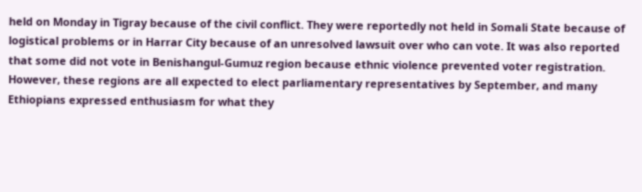held on Monday in Tigray because of the civil conflict. They were reportedly not held in Somali State because of logistical problems or in Harrar City because of an unresolved lawsuit over who can vote. It was also reported that some did not vote in Benishangul-Gumuz region because ethnic violence prevented voter registration. However, these regions are all expected to elect parliamentary representatives by September, and many Ethiopians expressed enthusiasm for what they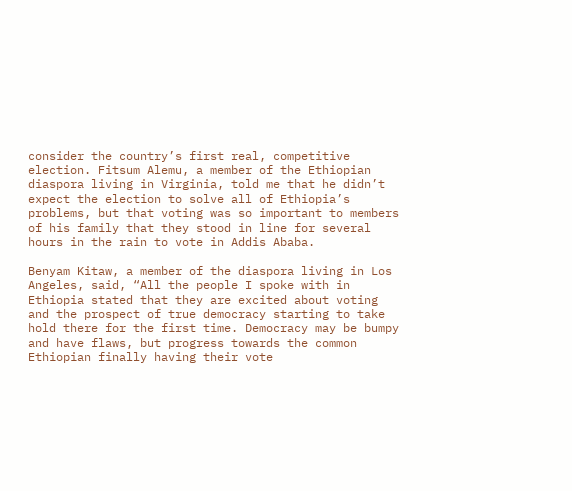consider the country’s first real, competitive election. Fitsum Alemu, a member of the Ethiopian diaspora living in Virginia, told me that he didn’t expect the election to solve all of Ethiopia’s problems, but that voting was so important to members of his family that they stood in line for several hours in the rain to vote in Addis Ababa.

Benyam Kitaw, a member of the diaspora living in Los Angeles, said, “All the people I spoke with in Ethiopia stated that they are excited about voting and the prospect of true democracy starting to take hold there for the first time. Democracy may be bumpy and have flaws, but progress towards the common Ethiopian finally having their vote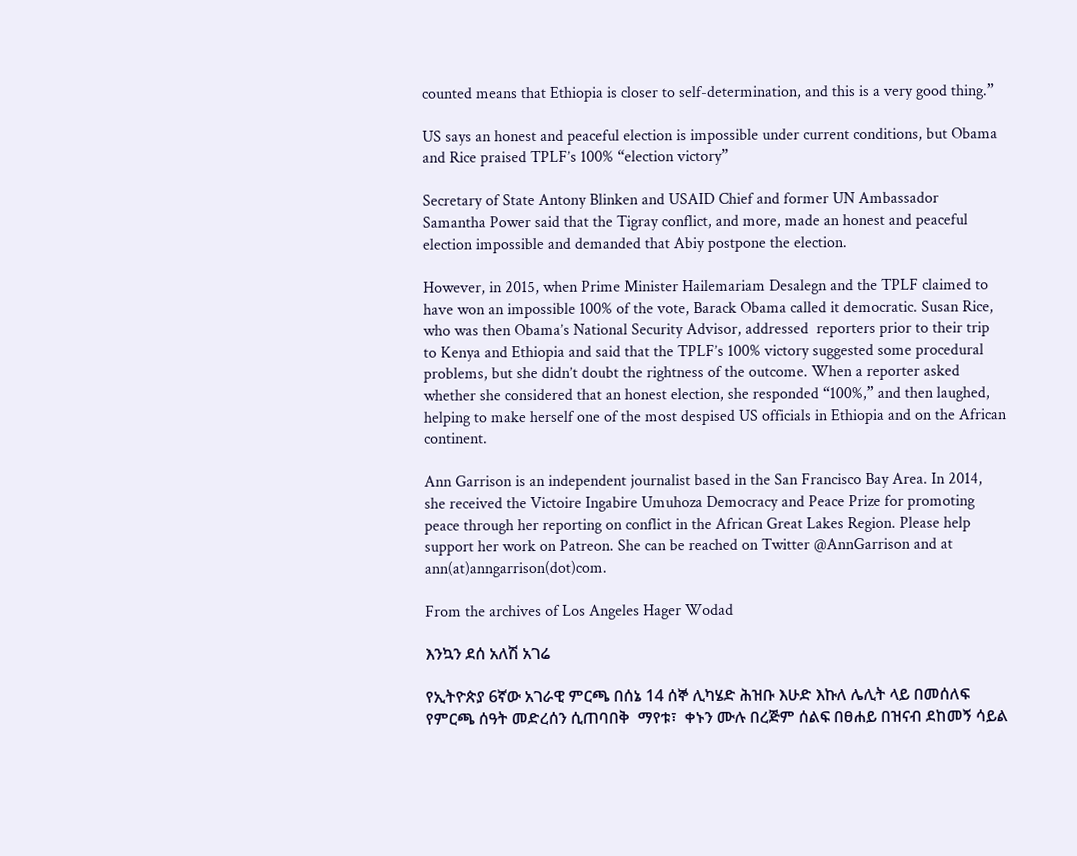counted means that Ethiopia is closer to self-determination, and this is a very good thing.”

US says an honest and peaceful election is impossible under current conditions, but Obama and Rice praised TPLF’s 100% “election victory”

Secretary of State Antony Blinken and USAID Chief and former UN Ambassador Samantha Power said that the Tigray conflict, and more, made an honest and peaceful election impossible and demanded that Abiy postpone the election.

However, in 2015, when Prime Minister Hailemariam Desalegn and the TPLF claimed to have won an impossible 100% of the vote, Barack Obama called it democratic. Susan Rice, who was then Obama’s National Security Advisor, addressed  reporters prior to their trip to Kenya and Ethiopia and said that the TPLF’s 100% victory suggested some procedural problems, but she didn’t doubt the rightness of the outcome. When a reporter asked whether she considered that an honest election, she responded “100%,” and then laughed, helping to make herself one of the most despised US officials in Ethiopia and on the African continent.

Ann Garrison is an independent journalist based in the San Francisco Bay Area. In 2014, she received the Victoire Ingabire Umuhoza Democracy and Peace Prize for promoting peace through her reporting on conflict in the African Great Lakes Region. Please help support her work on Patreon. She can be reached on Twitter @AnnGarrison and at ann(at)anngarrison(dot)com.

From the archives of Los Angeles Hager Wodad

እንኳን ደሰ አለሽ አገሬ

የኢትዮጵያ 6ኛው አገራዊ ምርጫ በሰኔ 14 ሰኞ ሊካሄድ ሕዝቡ እሁድ እኩለ ሌሊት ላይ በመሰለፍ የምርጫ ሰዓት መድረሰን ሲጠባበቅ  ማየቱ፣  ቀኑን ሙሉ በረጅም ሰልፍ በፀሐይ በዝናብ ደከመኝ ሳይል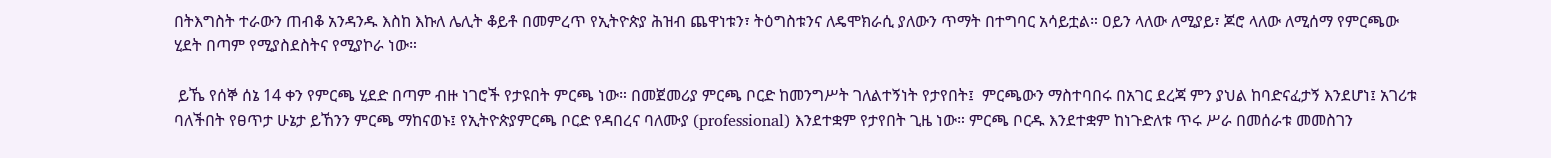በትእግስት ተራውን ጠብቆ አንዳንዱ እስከ እኩለ ሌሊት ቆይቶ በመምረጥ የኢትዮጵያ ሕዝብ ጨዋነቱን፣ ትዕግስቱንና ለዴሞክራሲ ያለውን ጥማት በተግባር አሳይቷል። ዐይን ላለው ለሚያይ፣ ጆሮ ላለው ለሚሰማ የምርጫው ሂደት በጣም የሚያስደስትና የሚያኮራ ነው።

 ይኼ የሰኞ ሰኔ 14 ቀን የምርጫ ሂደድ በጣም ብዙ ነገሮች የታዩበት ምርጫ ነው። በመጀመሪያ ምርጫ ቦርድ ከመንግሥት ገለልተኝነት የታየበት፤  ምርጫውን ማስተባበሩ በአገር ደረጃ ምን ያህል ከባድናፈታኝ እንደሆነ፤ አገሪቱ ባለችበት የፀጥታ ሁኔታ ይኸንን ምርጫ ማከናወኑ፤ የኢትዮጵያምርጫ ቦርድ የዳበረና ባለሙያ (professional) እንደተቋም የታየበት ጊዜ ነው። ምርጫ ቦርዱ እንደተቋም ከነጉድለቱ ጥሩ ሥራ በመሰራቱ መመስገን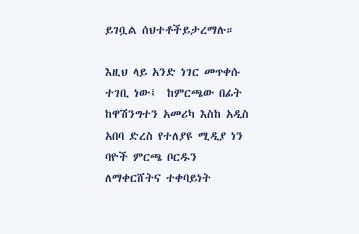ይገቧል ሰህተቶችይታረማሉ።

እዚህ ላይ አንድ ነገር መጥቀሱ ተገቢ ነው፤  ከምርጫው በፊት ከዋሽንግተን አመሪካ እስከ አዲስ አበባ ድረስ የተለያዩ ሚዲያ ነን ባዮች ምርጫ ቦርዱን ለማቀርሸትና ተቀባይነት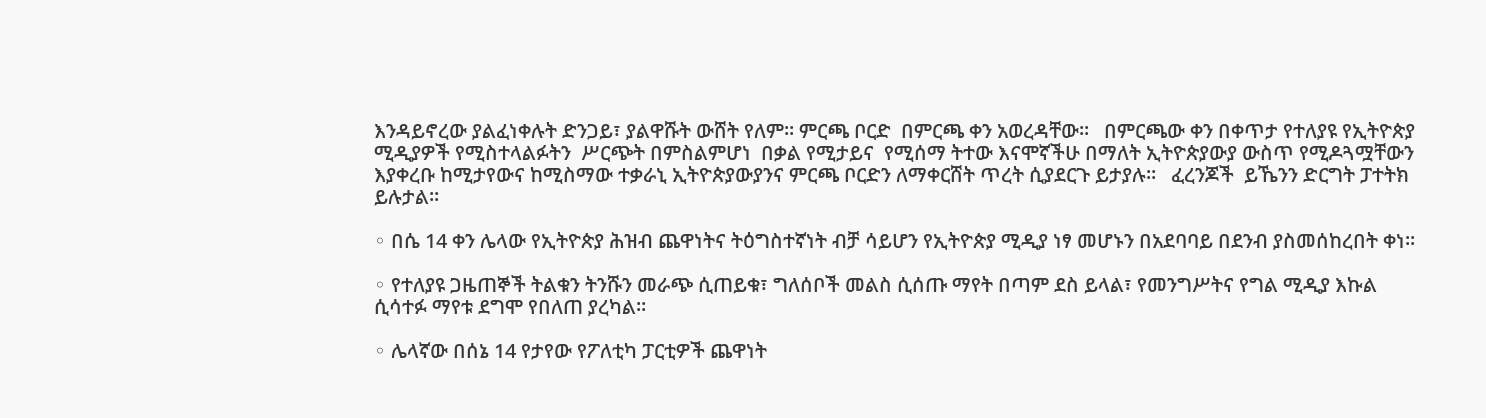እንዳይኖረው ያልፈነቀሉት ድንጋይ፣ ያልዋሹት ውሸት የለም። ምርጫ ቦርድ  በምርጫ ቀን አወረዳቸው።   በምርጫው ቀን በቀጥታ የተለያዩ የኢትዮጵያ ሚዲያዎች የሚስተላልፉትን  ሥርጭት በምስልምሆነ  በቃል የሚታይና  የሚሰማ ትተው እናሞኛችሁ በማለት ኢትዮጵያውያ ውስጥ የሚዶጓሟቸውን እያቀረቡ ከሚታየውና ከሚስማው ተቃራኒ ኢትዮጵያውያንና ምርጫ ቦርድን ለማቀርሸት ጥረት ሲያደርጉ ይታያሉ።   ፈረንጆች  ይኼንን ድርግት ፓተትክ ይሉታል።

◦ በሴ 14 ቀን ሌላው የኢትዮጵያ ሕዝብ ጨዋነትና ትዕግስተኛነት ብቻ ሳይሆን የኢትዮጵያ ሚዲያ ነፃ መሆኑን በአደባባይ በደንብ ያስመሰከረበት ቀነ።

◦ የተለያዩ ጋዜጠኞች ትልቁን ትንሹን መራጭ ሲጠይቁ፣ ግለሰቦች መልስ ሲሰጡ ማየት በጣም ደስ ይላል፣ የመንግሥትና የግል ሚዲያ እኩል ሲሳተፉ ማየቱ ደግሞ የበለጠ ያረካል።

◦ ሌላኛው በሰኔ 14 የታየው የፖለቲካ ፓርቲዎች ጨዋነት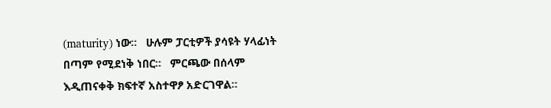(maturity) ነው።   ሁሉም ፓርቲዎች ያሳዩት ሃላፊነት በጣም የሚደነቅ ነበር።   ምርጫው በሰላም እዲጠናቀቅ ክፍተኛ አስተዋፆ አድርገዋል።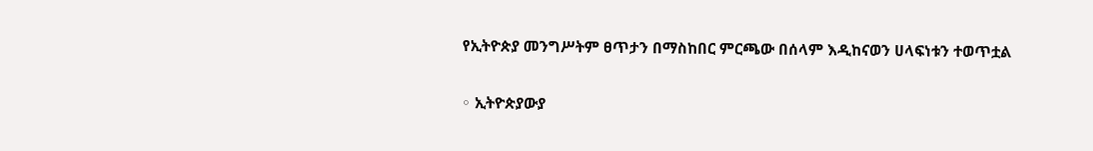የኢትዮጵያ መንግሥትም ፀጥታን በማስከበር ምርጫው በሰላም እዲከናወን ሀላፍነቱን ተወጥቷል

◦ ኢትዮጵያውያ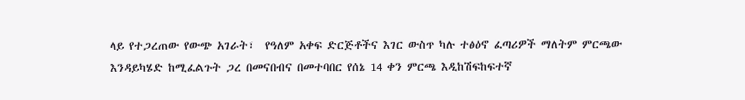ላይ የተጋረጠው የውጭ አገራት፣  የዓለም አቀፍ ድርጅቶችና እገር ውስጥ ካሉ ተፅዕኖ ፈጣሪዎች ማለትም ምርጫው እንዳይካሄድ ከሚፈልጉት ጋረ በመናበብና በመተባበር የሰኔ 14 ቀን ምርጫ እዲከሽፍከፍተኛ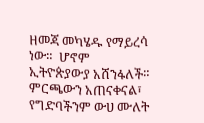ዘመጃ መካሄዱ የማይረሳ ነው።  ሆኖም ኢትዮጵያውያ አሸንፋለች።  ምርጫውን አጠናቀናል፣ የግድባችንም ውሀ ሙለት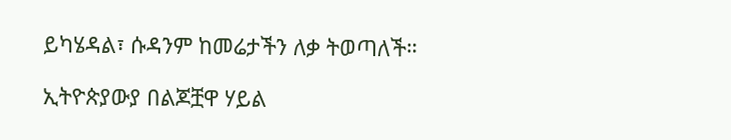ይካሄዳል፣ ሱዳንም ከመሬታችን ለቃ ትወጣለች።

ኢትዮጵያውያ በልጆቿዋ ሃይል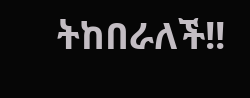ትከበራለች!!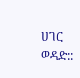ሀገር ወዳድ::